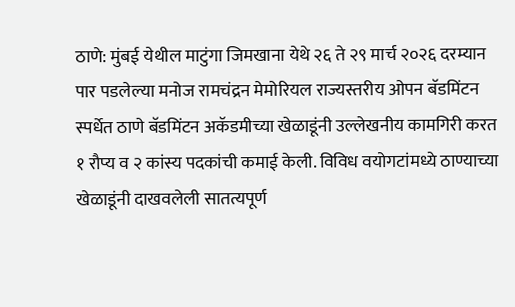ठाणे: मुंबई येथील माटुंगा जिमखाना येथे २६ ते २९ मार्च २०२६ दरम्यान पार पडलेल्या मनोज रामचंद्रन मेमोरियल राज्यस्तरीय ओपन बॅडमिंटन स्पर्धेत ठाणे बॅडमिंटन अकॅडमीच्या खेळाडूंनी उल्लेखनीय कामगिरी करत १ रौप्य व २ कांस्य पदकांची कमाई केली. विविध वयोगटांमध्ये ठाण्याच्या खेळाडूंनी दाखवलेली सातत्यपूर्ण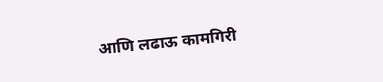आणि लढाऊ कामगिरी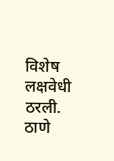विशेष लक्षवेधी ठरली.
ठाणे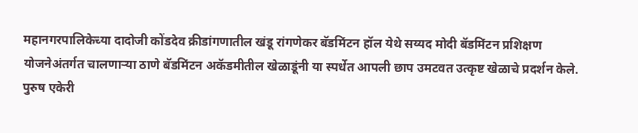महानगरपालिकेच्या दादोजी कोंडदेव क्रीडांगणातील खंडू रांगणेकर बॅडमिंटन हॉल येथे सय्यद मोदी बॅडमिंटन प्रशिक्षण योजनेअंतर्गत चालणाऱ्या ठाणे बॅडमिंटन अकॅडमीतील खेळाडूंनी या स्पर्धेत आपली छाप उमटवत उत्कृष्ट खेळाचे प्रदर्शन केले.
पुरुष एकेरी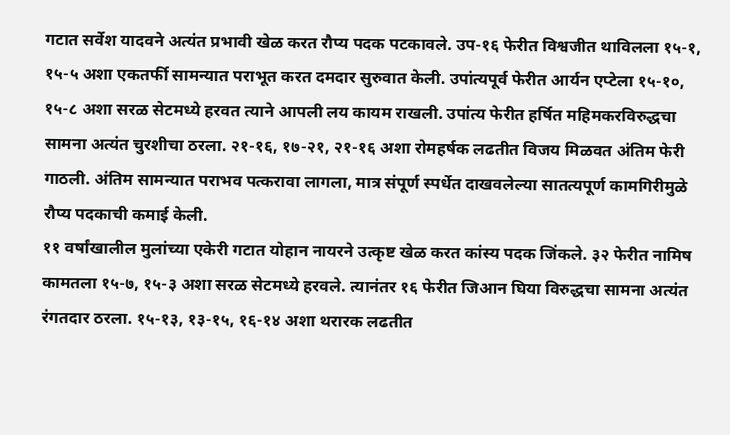गटात सर्वेश यादवने अत्यंत प्रभावी खेळ करत रौप्य पदक पटकावले. उप-१६ फेरीत विश्वजीत थाविलला १५-१, १५-५ अशा एकतर्फी सामन्यात पराभूत करत दमदार सुरुवात केली. उपांत्यपूर्व फेरीत आर्यन एप्टेला १५-१०, १५-८ अशा सरळ सेटमध्ये हरवत त्याने आपली लय कायम राखली. उपांत्य फेरीत हर्षित महिमकरविरुद्धचा सामना अत्यंत चुरशीचा ठरला. २१-१६, १७-२१, २१-१६ अशा रोमहर्षक लढतीत विजय मिळवत अंतिम फेरी गाठली. अंतिम सामन्यात पराभव पत्करावा लागला, मात्र संपूर्ण स्पर्धेत दाखवलेल्या सातत्यपूर्ण कामगिरीमुळे रौप्य पदकाची कमाई केली.
११ वर्षांखालील मुलांच्या एकेरी गटात योहान नायरने उत्कृष्ट खेळ करत कांस्य पदक जिंकले. ३२ फेरीत नामिष कामतला १५-७, १५-३ अशा सरळ सेटमध्ये हरवले. त्यानंतर १६ फेरीत जिआन घिया विरुद्धचा सामना अत्यंत रंगतदार ठरला. १५-१३, १३-१५, १६-१४ अशा थरारक लढतीत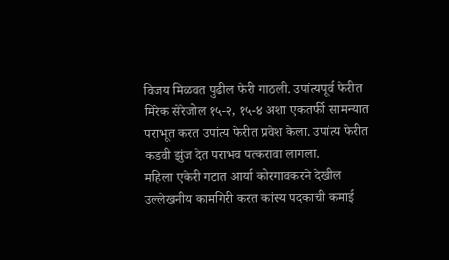विजय मिळवत पुढील फेरी गाठली. उपांत्यपूर्व फेरीत मिरेक सेरेजोल १५-२, १५-४ अशा एकतर्फी सामन्यात पराभूत करत उपांत्य फेरीत प्रवेश केला. उपांत्य फेरीत कडवी झुंज देत पराभव पत्करावा लागला.
महिला एकेरी गटात आर्या कोरगावकरने देखील उल्लेखनीय कामगिरी करत कांस्य पदकाची कमाई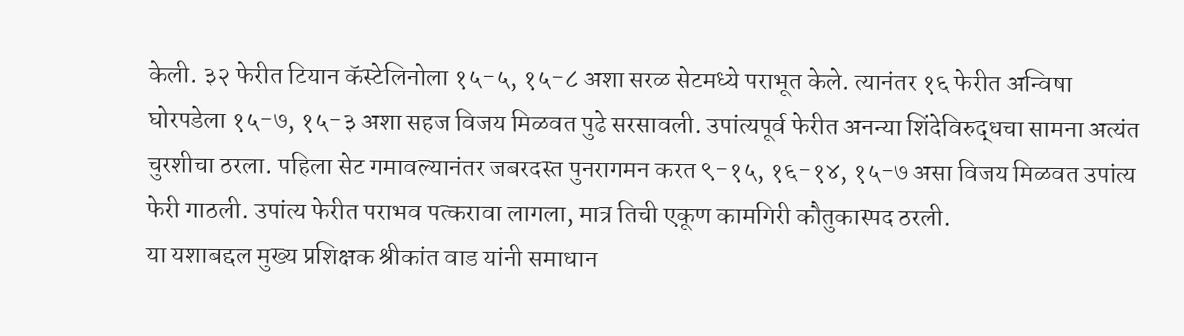केली. ३२ फेरीत टियान कॅस्टेलिनोला १५-५, १५-८ अशा सरळ सेटमध्ये पराभूत केले. त्यानंतर १६ फेरीत अन्विषा घोरपडेला १५-७, १५-३ अशा सहज विजय मिळवत पुढे सरसावली. उपांत्यपूर्व फेरीत अनन्या शिंदेविरुद्धचा सामना अत्यंत चुरशीचा ठरला. पहिला सेट गमावल्यानंतर जबरदस्त पुनरागमन करत ९-१५, १६-१४, १५-७ असा विजय मिळवत उपांत्य फेरी गाठली. उपांत्य फेरीत पराभव पत्करावा लागला, मात्र तिची एकूण कामगिरी कौतुकास्पद ठरली.
या यशाबद्दल मुख्य प्रशिक्षक श्रीकांत वाड यांनी समाधान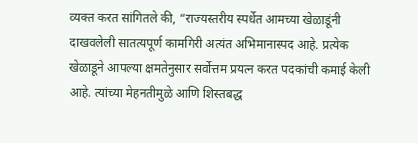व्यक्त करत सांगितले की, “राज्यस्तरीय स्पर्धेत आमच्या खेळाडूंनी दाखवलेली सातत्यपूर्ण कामगिरी अत्यंत अभिमानास्पद आहे. प्रत्येक खेळाडूने आपल्या क्षमतेनुसार सर्वोत्तम प्रयत्न करत पदकांची कमाई केली आहे. त्यांच्या मेहनतीमुळे आणि शिस्तबद्ध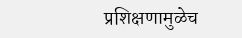प्रशिक्षणामुळेच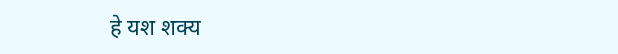हे यश शक्य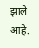झाले आहे.